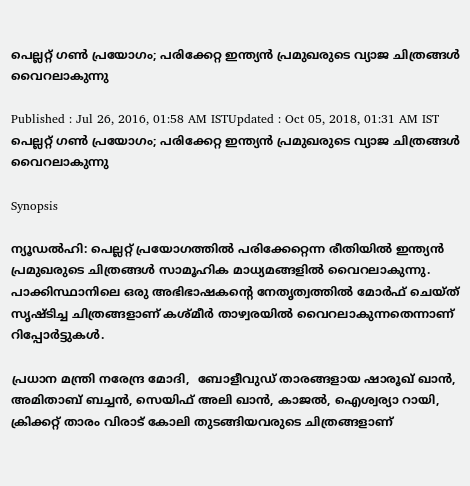പെല്ലറ്റ് ഗണ്‍ പ്രയോഗം; പരിക്കേറ്റ ഇന്ത്യന്‍ പ്രമുഖരുടെ വ്യാജ ചിത്രങ്ങള്‍ വൈറലാകുന്നു

Published : Jul 26, 2016, 01:58 AM ISTUpdated : Oct 05, 2018, 01:31 AM IST
പെല്ലറ്റ് ഗണ്‍ പ്രയോഗം; പരിക്കേറ്റ ഇന്ത്യന്‍ പ്രമുഖരുടെ വ്യാജ ചിത്രങ്ങള്‍ വൈറലാകുന്നു

Synopsis

ന്യൂഡല്‍ഹി: പെല്ലറ്റ് പ്രയോഗത്തില്‍ പരിക്കേറ്റെന്ന രീതിയില്‍ ഇന്ത്യന്‍ പ്രമുഖരുടെ ചിത്രങ്ങള്‍ സാമൂഹിക മാധ്യമങ്ങളില്‍ വൈറലാകുന്നു. പാക്കിസ്ഥാനിലെ ഒരു അഭിഭാഷകന്‍റെ നേതൃത്വത്തില്‍ മോര്‍ഫ് ചെയ്ത് സൃഷ്ടിച്ച ചിത്രങ്ങളാണ് കശ്മീര്‍ താഴ്വരയില്‍ വൈറലാകുന്നതെന്നാണ് റിപ്പോര്‍ട്ടുകള്‍.

പ്രധാന മന്ത്രി നരേന്ദ്ര മോദി,  ബോളീവുഡ് താരങ്ങളായ ഷാരൂഖ് ഖാന്‍, അമിതാബ് ബച്ചന്‍, സെയിഫ് അലി ഖാന്‍, കാജല്‍, ഐശ്വര്യാ റായി, ക്രിക്കറ്റ് താരം വിരാട് കോലി തുടങ്ങിയവരുടെ ചിത്രങ്ങളാണ്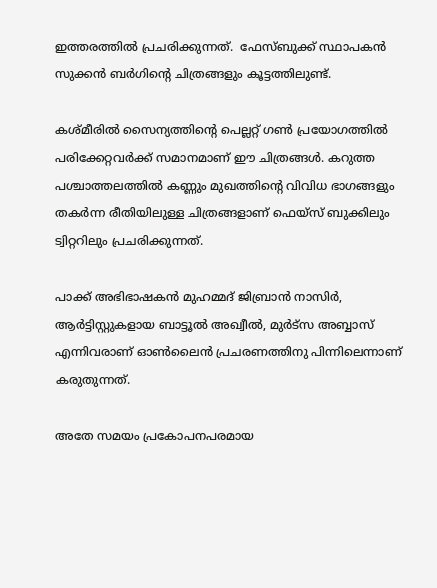ഇത്തരത്തില്‍ പ്രചരിക്കുന്നത്.  ഫേസ്‍ബുക്ക് സ്ഥാപകന്‍ സുക്കന്‍ ബര്‍ഗിന്‍റെ ചിത്രങ്ങളും കൂട്ടത്തിലുണ്ട്.

കശ്മീരില്‍ സൈന്യത്തിന്‍റെ പെല്ലറ്റ് ഗണ്‍ പ്രയോഗത്തില്‍ പരിക്കേറ്റവര്‍ക്ക് സമാനമാണ് ഈ ചിത്രങ്ങള്‍. കറുത്ത പശ്ചാത്തലത്തില്‍ കണ്ണും മുഖത്തിന്‍റെ വിവിധ ഭാഗങ്ങളും തകര്‍ന്ന രീതിയിലുള്ള ചിത്രങ്ങളാണ് ഫെയ്‍സ് ബുക്കിലും ട്വിറ്ററിലും പ്രചരിക്കുന്നത്.

പാക്ക് അഭിഭാഷകന്‍ മുഹമ്മദ് ജിബ്രാന്‍ നാസിര്‍, ആര്‍ട്ടിസ്റ്റുകളായ ബാട്ടൂല്‍ അഖ്വീല്‍, മുര്‍ട്‍സ അബ്ബാസ് എന്നിവരാണ് ഓണ്‍ലൈന്‍ പ്രചരണത്തിനു പിന്നിലെന്നാണ് കരുതുന്നത്.

അതേ സമയം പ്രകോപനപരമായ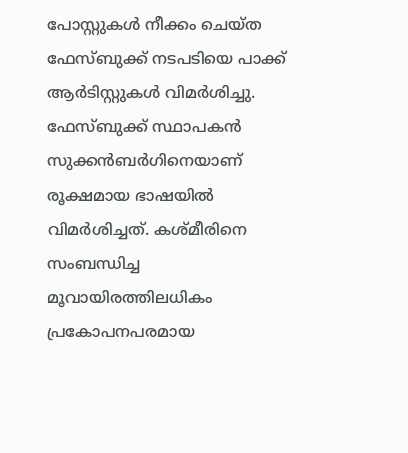പോസ്റ്റുകള്‍ നീക്കം ചെയ്ത ഫേസ്‍ബുക്ക് നടപടിയെ പാക്ക് ആര്‍ടിസ്റ്റുകള്‍ വിമര്‍ശിച്ചു. ഫേസ്‍ബുക്ക് സ്ഥാപകന്‍ സുക്കന്‍ബര്‍ഗിനെയാണ് രൂക്ഷമായ ഭാഷയില്‍ വിമര്‍ശിച്ചത്. കശ്മീരിനെ സംബന്ധിച്ച മൂവായിരത്തിലധികം പ്രകോപനപരമായ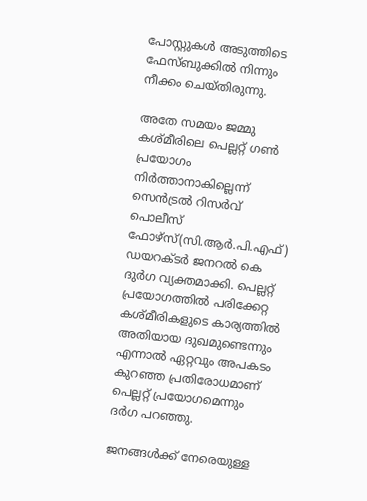പോസ്റ്റുകള്‍ അടുത്തിടെ ഫേസ്‍ബുക്കില്‍ നിന്നും നീക്കം ചെയ്തിരുന്നു.

അതേ സമയം ജമ്മു കശ്മീരിലെ പെല്ലറ്റ് ഗണ്‍ പ്രയോഗം നിര്‍ത്താനാകില്ലെന്ന് സെന്‍ട്രല്‍ റിസര്‍വ് പൊലീസ് ഫോഴ്‌സ്(സി.ആർ.പി.എഫ്) ഡയറക്ടര്‍ ജനറല്‍ കെ ദുര്‍ഗ വ്യക്തമാക്കി. പെല്ലറ്റ് പ്രയോഗത്തില്‍ പരിക്കേറ്റ കശ്മീരികളുടെ കാര്യത്തില്‍ അതിയായ ദുഖമുണ്ടെന്നും എന്നാല്‍ ഏറ്റവും അപകടം കുറഞ്ഞ പ്രതിരോധമാണ് പെല്ലറ്റ് പ്രയോഗമെന്നും ദര്‍ഗ പറഞ്ഞു.

ജനങ്ങള്‍ക്ക് നേരെയുള്ള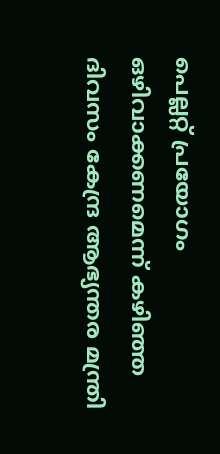പെല്ലറ്റ് പ്രയോഗം ഒഴിവാക്കണമെന്ന് കഴിഞ്ഞ ദിവസം കേന്ദ്ര ആഭ്യന്തര മന്ത്രി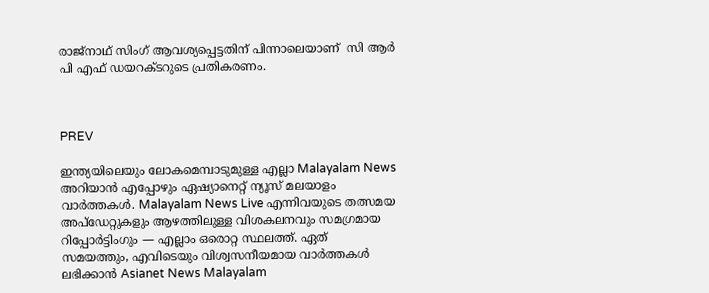രാജ്‌നാഥ് സിംഗ് ആവശ്യപ്പെട്ടതിന് പിന്നാലെയാണ്  സി ആർ പി എഫ് ഡയറക്ടറുടെ പ്രതികരണം.



PREV

ഇന്ത്യയിലെയും ലോകമെമ്പാടുമുള്ള എല്ലാ Malayalam News അറിയാൻ എപ്പോഴും ഏഷ്യാനെറ്റ് ന്യൂസ് മലയാളം വാർത്തകൾ. Malayalam News Live എന്നിവയുടെ തത്സമയ അപ്‌ഡേറ്റുകളും ആഴത്തിലുള്ള വിശകലനവും സമഗ്രമായ റിപ്പോർട്ടിംഗും — എല്ലാം ഒരൊറ്റ സ്ഥലത്ത്. ഏത് സമയത്തും, എവിടെയും വിശ്വസനീയമായ വാർത്തകൾ ലഭിക്കാൻ Asianet News Malayalam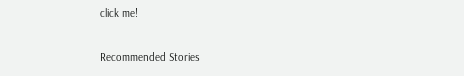click me!

Recommended Stories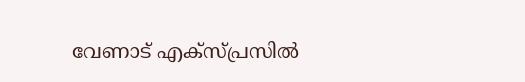വേണാട് എക്‌സ്പ്രസിൽ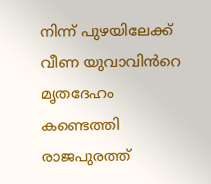നിന്ന് പുഴയിലേക്ക് വീണ യുവാവിൻറെ മൃതദേഹം കണ്ടെത്തി
രാജപുരത്ത്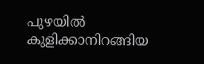പുഴയിൽ കുളിക്കാനിറങ്ങിയ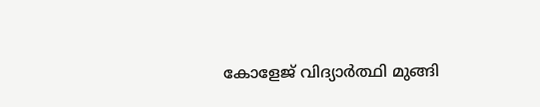കോളേജ് വിദ്യാർത്ഥി മുങ്ങി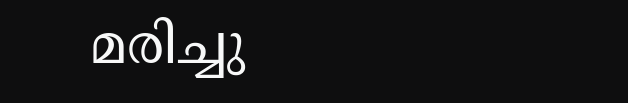മരിച്ചു